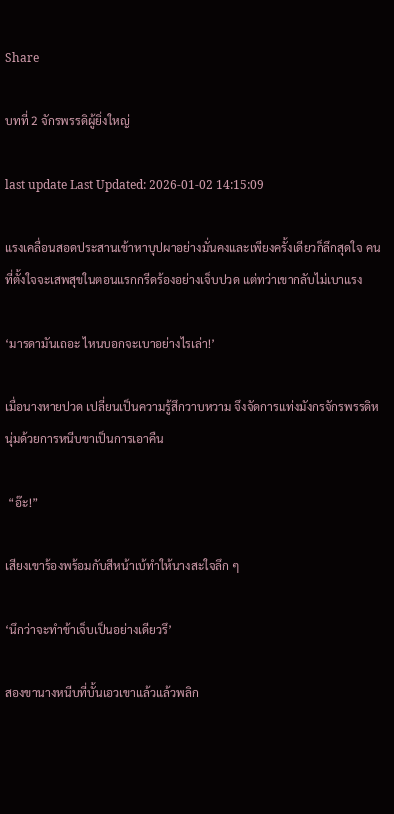Share

บทที่ 2 จักรพรรดิผู้ยิ่งใหญ่

last update Last Updated: 2026-01-02 14:15:09

แรงเคลื่อนสอดประสานเข้าหาบุปผาอย่างมั่นคงและเพียงครั้งเดียวก็ลึกสุดใจ คนที่ตั้งใจจะเสพสุขในตอนแรกกรีดร้องอย่างเจ็บปวด แต่ทว่าเขากลับไม่เบาแรง

‘มารดามันเถอะ ไหนบอกจะเบาอย่างไรเล่า!’

เมื่อนางหายปวด เปลี่ยนเป็นความรู้สึกวาบหวาม จึงจัดการแท่งมังกรจักรพรรดิหนุ่มด้วยการหนีบขาเป็นการเอาคืน

 “อ๊ะ!”

เสียงเขาร้องพร้อมกับสีหน้าเบ้ทำให้นางสะใจลึก ๆ

‘นึกว่าจะทำข้าเจ็บเป็นอย่างเดียวรึ’

สองขานางหนีบที่บั้นเอวเขาแล้วแล้วพลิก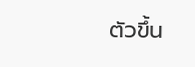ตัวขึ้น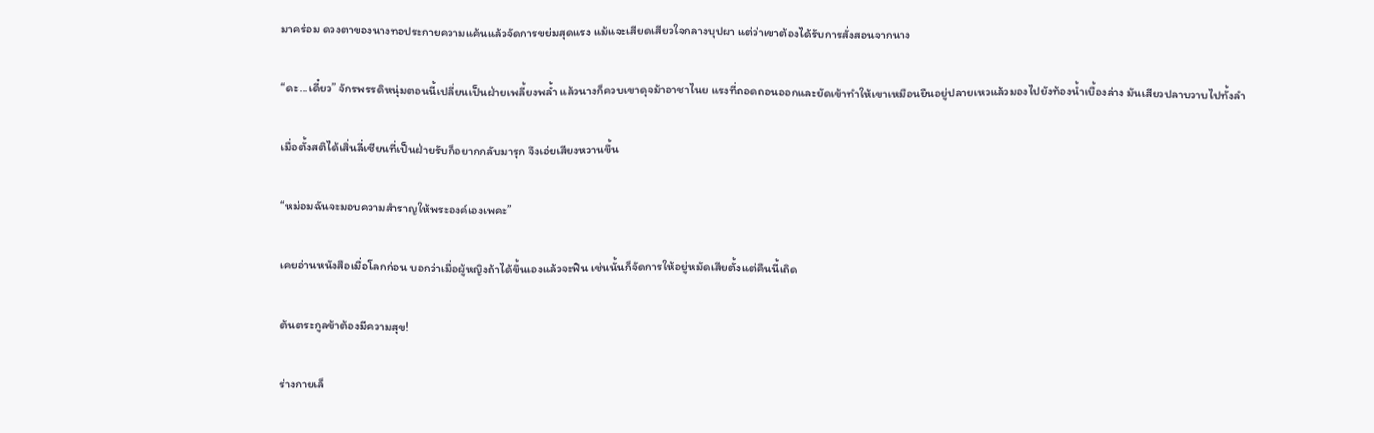มาคร่อม ดวงตาของนางทอประกายความแค้นแล้วจัดการขย่มสุดแรง แม้แจะเสียดเสียวใจกลางบุปผา แต่ว่าเขาต้องได้รับการสั่งสอนจากนาง

“ดะ...เดี๋ยว” จักรพรรดิหนุ่มตอนนี้เปลี่ยนเป็นฝ่ายเพลี้ยงพล้ำ แล้วนางก็ควบเขาดุจม้าอาชาไนย แรงที่ถอดถอนออกและยัดเข้าทำให้เขาเหมือนยืนอยู่ปลายเหวแล้วมองไปยังท้องน้ำเบื้องล่าง มันเสียวปลาบวาบไปทั้งลำ

เมื่อตั้งสติได้เสิ่นลี่เซียนที่เป็นฝ่ายรับก็อยากกลับมารุก จึงเอ่ยเสียงหวานขึ้น

“หม่อมฉันจะมอบความสำราญให้พระองค์เองเพคะ”

เคยอ่านหนังสือเมื่อโลกก่อน บอกว่าเมื่อผู้หญิงถ้าได้ขึ้นเองแล้วจะฟิน เช่นนั้นก็จัดการให้อยู่หมัดเสียตั้งแต่คืนนี้เถิด

ต้นตระกูลข้าต้องมีความสุข!

ร่างกายเล็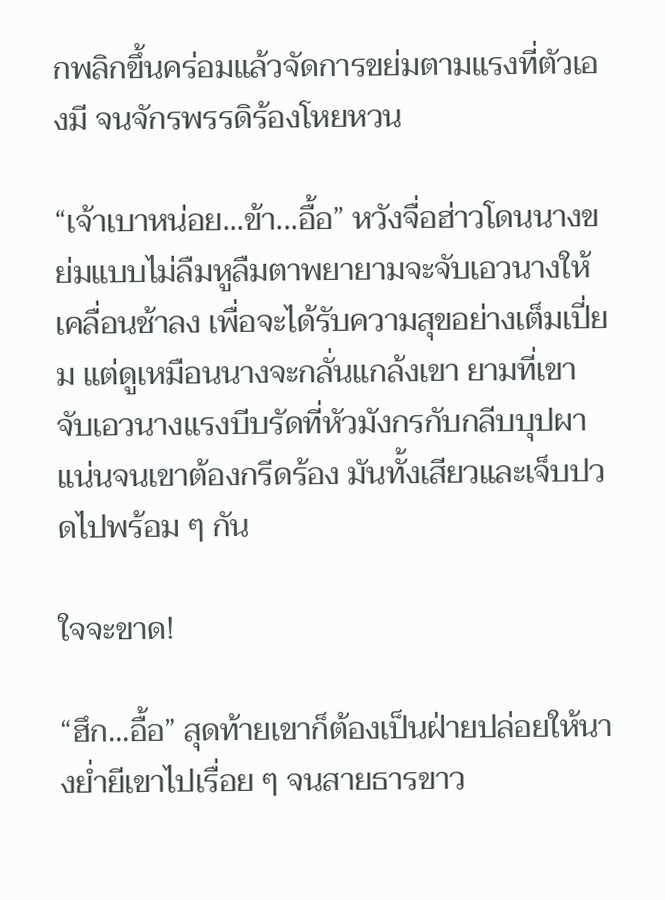กพลิกขึ้นคร่อมแล้วจัดการขย่มตามแรงที่ตัวเองมี จนจักรพรรดิร้องโหยหวน

“เจ้าเบาหน่อย...ข้า...อื้อ” หวังจื่อฮ่าวโดนนางขย่มแบบไม่ลืมหูลืมตาพยายามจะจับเอวนางให้เคลื่อนช้าลง เพื่อจะได้รับความสุขอย่างเต็มเปี่ยม แต่ดูเหมือนนางจะกลั่นแกล้งเขา ยามที่เขาจับเอวนางแรงบีบรัดที่หัวมังกรกับกลีบบุปผาแน่นจนเขาต้องกรีดร้อง มันทั้งเสียวและเจ็บปวดไปพร้อม ๆ กัน

ใจจะขาด!

“ฮึก...อื้อ” สุดท้ายเขาก็ต้องเป็นฝ่ายปล่อยให้นางย่ำยีเขาไปเรื่อย ๆ จนสายธารขาว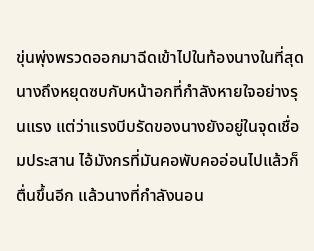ขุ่นพุ่งพรวดออกมาฉีดเข้าไปในท้องนางในที่สุด นางถึงหยุดซบกับหน้าอกที่กำลังหายใจอย่างรุนแรง แต่ว่าแรงบีบรัดของนางยังอยู่ในจุดเชื่อมประสาน ไอ้มังกรที่มันคอพับคออ่อนไปแล้วก็ตื่นขึ้นอีก แล้วนางที่กำลังนอน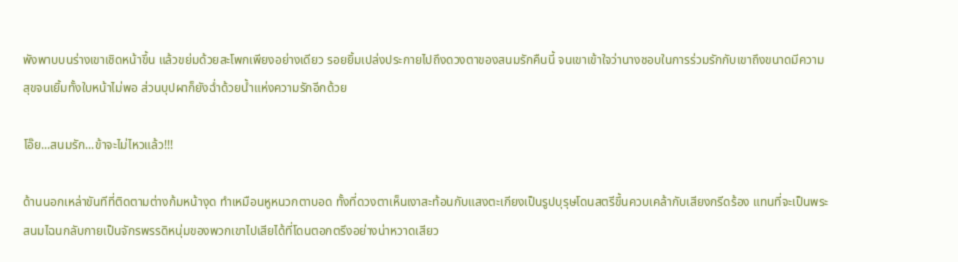พังพาบบนร่างเขาเชิดหน้าขึ้น แล้วขย่มด้วยสะโพกเพียงอย่างเดียว รอยยิ้มเปล่งประกายไปถึงดวงตาของสนมรักคืนนี้ จนเขาเข้าใจว่านางชอบในการร่วมรักกับเขาถึงขนาดมีความสุขจนเยิ้มทั้งใบหน้าไม่พอ ส่วนบุปผาก็ยังฉ่ำด้วยน้ำแห่งความรักอีกด้วย

โอ๊ย...สนมรัก...ข้าจะไม่ไหวแล้ว!!!

ด้านนอกเหล่าขันทีที่ติดตามต่างก้มหน้างุด ทำเหมือนหูหนวกตาบอด ทั้งที่ดวงตาเห็นเงาสะท้อนกับแสงตะเกียงเป็นรูปบุรุษโดนสตรีขึ้นควบเคล้ากับเสียงกรีดร้อง แทนที่จะเป็นพระสนมไฉนกลับกายเป็นจักรพรรดิหนุ่มของพวกเขาไปเสียได้ที่โดนตอกตรึงอย่างน่าหวาดเสียว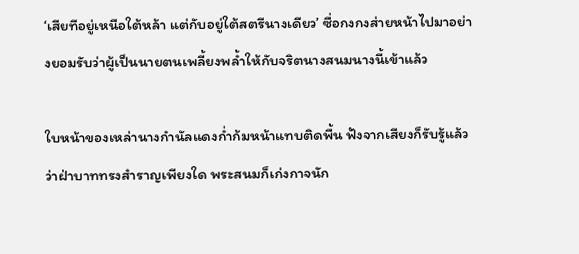‘เสียทีอยู่เหนือใต้หล้า แต่กับอยู่ใต้สตรีนางเดียว’ ซื่อกงกงส่ายหน้าไปมาอย่างยอมรับว่าผู้เป็นนายตนเพลี้ยงพล้ำให้กับจริตนางสนมนางนี้เข้าแล้ว

ใบหน้าของเหล่านางกำนัลแดงก่ำก้มหน้าแทบติดพื้น ฟังจากเสียงก็รับรู้แล้วว่าฝ่าบาททรงสำราญเพียงใด พระสนมก็เก่งกาจนัก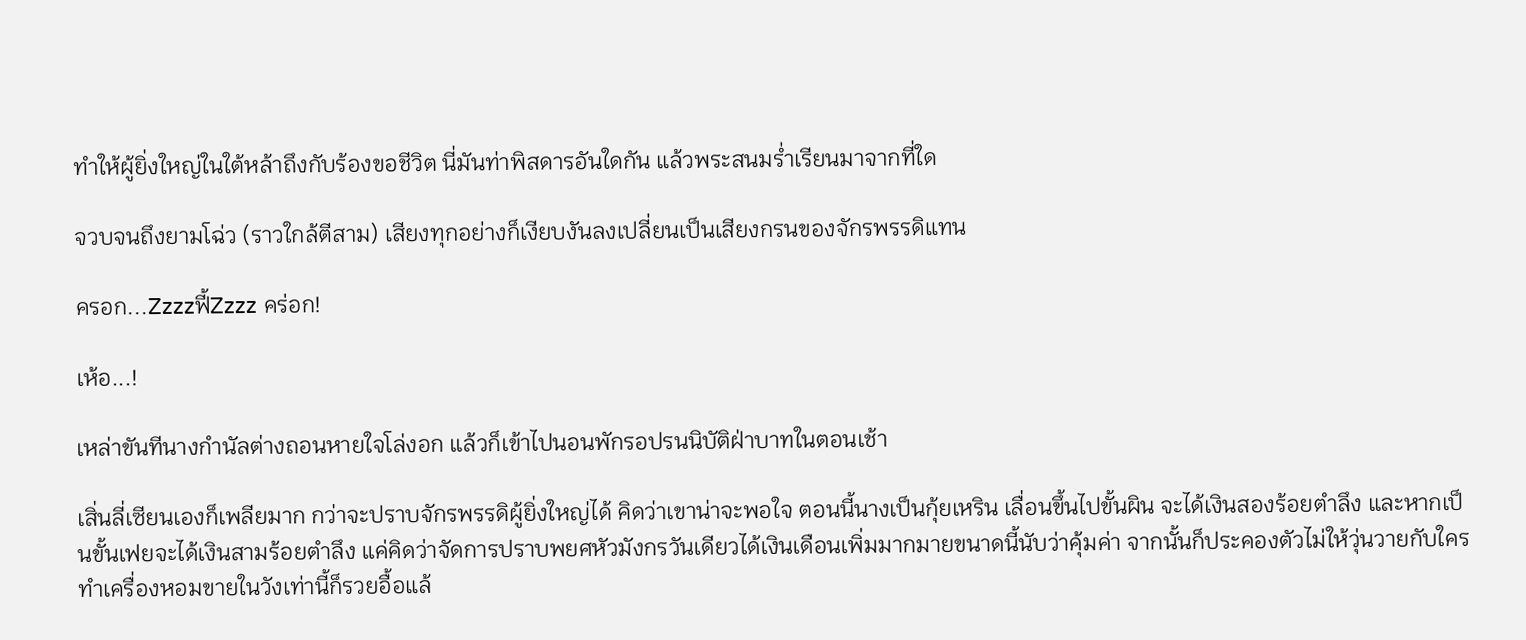ทำให้ผู้ยิ่งใหญ่ในใต้หล้าถึงกับร้องขอชีวิต นี่มันท่าพิสดารอันใดกัน แล้วพระสนมร่ำเรียนมาจากที่ใด

จวบจนถึงยามโฉ่ว (ราวใกล้ตีสาม) เสียงทุกอย่างก็เงียบงันลงเปลี่ยนเป็นเสียงกรนของจักรพรรดิแทน

ครอก...Zzzzฟี้Zzzz คร่อก!

เห้อ...!

เหล่าขันทีนางกำนัลต่างถอนหายใจโล่งอก แล้วก็เข้าไปนอนพักรอปรนนิบัติฝ่าบาทในตอนเช้า

เสิ่นลี่เซียนเองก็เพลียมาก กว่าจะปราบจักรพรรดิผู้ยิ่งใหญ่ได้ คิดว่าเขาน่าจะพอใจ ตอนนี้นางเป็นกุ้ยเหริน เลื่อนขึ้นไปขั้นผิน จะได้เงินสองร้อยตำลึง และหากเป็นขั้นเฟยจะได้เงินสามร้อยตำลึง แค่คิดว่าจัดการปราบพยศหัวมังกรวันเดียวได้เงินเดือนเพิ่มมากมายขนาดนี้นับว่าคุ้มค่า จากนั้นก็ประคองตัวไม่ให้วุ่นวายกับใคร ทำเครื่องหอมขายในวังเท่านี้ก็รวยอื้อแล้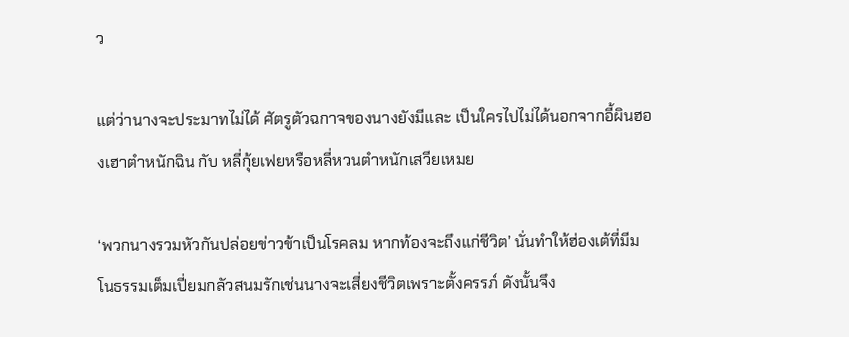ว

แต่ว่านางจะประมาทไม่ได้ ศัตรูตัวฉกาจของนางยังมีและ เป็นใครไปไม่ได้นอกจากอี้ผินฮองเฮาตำหนักฉิน กับ หลี่กุ้ยเฟยหรือหลี่หวนตำหนักเสวียเหมย

‘พวกนางรวมหัวกันปล่อยข่าวข้าเป็นโรคลม หากท้องจะถึงแก่ชีวิต’ นั่นทำให้ฮ่องเต้ที่มีมโนธรรมเต็มเปี่ยมกลัวสนมรักเช่นนางจะเสี่ยงชีวิตเพราะตั้งครรภ์ ดังนั้นจึง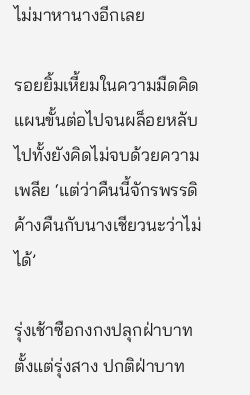ไม่มาหานางอีกเลย

รอยยิ้มเหี้ยมในความมืดคิดแผนขั้นต่อไปจนผล็อยหลับไปทั้งยังคิดไม่จบด้วยความเพลีย ‘แต่ว่าคืนนี้จักรพรรดิค้างคืนกับนางเชียวนะว่าไม่ได้’

รุ่งเช้าซือกงกงปลุกฝ่าบาทตั้งแต่รุ่งสาง ปกติฝ่าบาท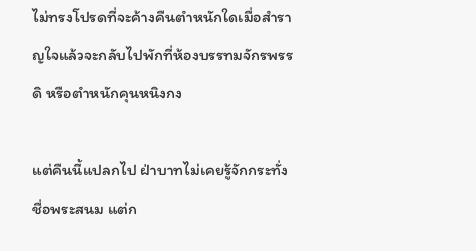ไม่ทรงโปรดที่จะค้างคืนตำหนักใดเมื่อสำราญใจแล้วจะกลับไปพักที่ห้องบรรทมจักรพรรดิ หรือตำหนักคุนหนิงกง

แต่คืนนี้แปลกไป ฝ่าบาทไม่เคยรู้จักกระทั่งชื่อพระสนม แต่ก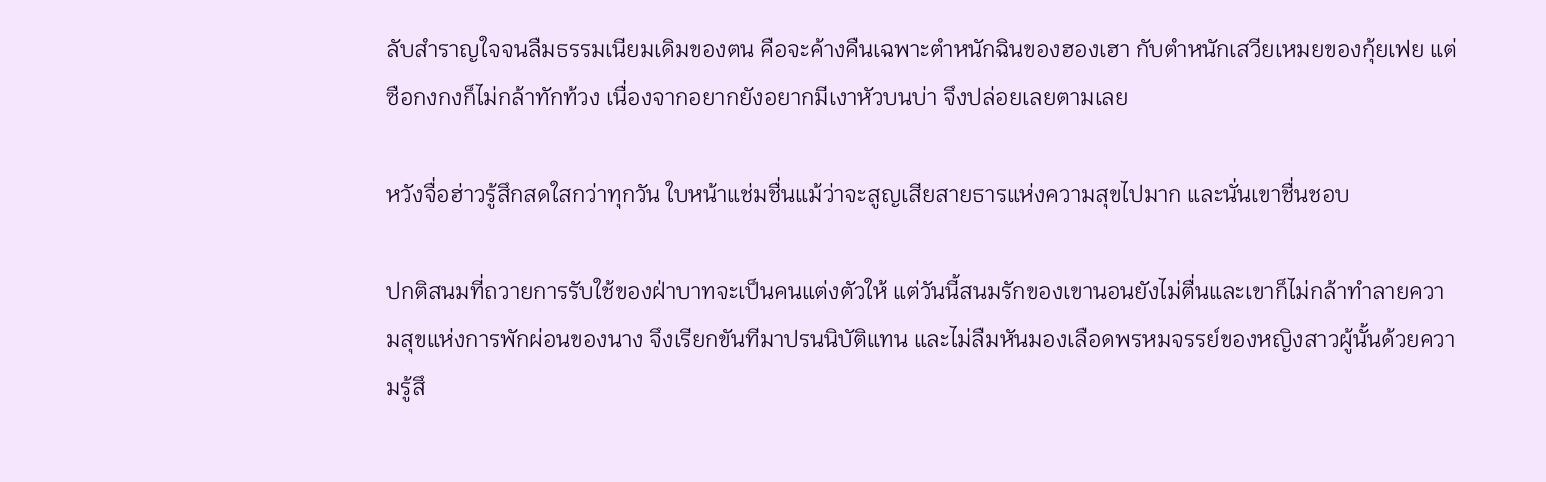ลับสำราญใจจนลืมธรรมเนียมเดิมของตน คือจะค้างคืนเฉพาะตำหนักฉินของฮองเฮา กับตำหนักเสวียเหมยของกุ้ยเฟย แต่ซือกงกงก็ไม่กล้าทักท้วง เนื่องจากอยากยังอยากมีเงาหัวบนบ่า จึงปล่อยเลยตามเลย

หวังจื่อฮ่าวรู้สึกสดใสกว่าทุกวัน ใบหน้าแช่มชื่นแม้ว่าจะสูญเสียสายธารแห่งความสุขไปมาก และนั่นเขาชื่นชอบ

ปกติสนมที่ถวายการรับใช้ของฝ่าบาทจะเป็นคนแต่งตัวให้ แต่วันนี้สนมรักของเขานอนยังไม่ตื่นและเขาก็ไม่กล้าทำลายความสุขแห่งการพักผ่อนของนาง จึงเรียกขันทีมาปรนนิบัติแทน และไม่ลืมหันมองเลือดพรหมจรรย์ของหญิงสาวผู้นั้นด้วยความรู้สึ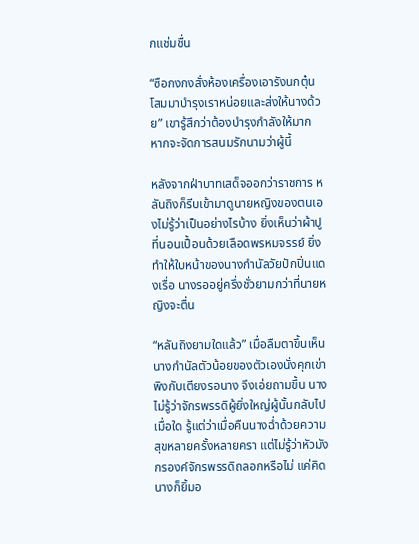กแช่มชื่น

“ซือกงกงสั่งห้องเครื่องเอารังนกตุ๋นโสมมาบำรุงเราหน่อยและส่งให้นางด้วย” เขารู้สึกว่าต้องบำรุงกำลังให้มาก หากจะจัดการสนมรักนามว่าผู้นี้

หลังจากฝ่าบาทเสด็จออกว่าราชการ หลันถิงก็รีบเข้ามาดูนายหญิงของตนเองไม่รู้ว่าเป็นอย่างไรบ้าง ยิ่งเห็นว่าผ้าปูที่นอนเปื้อนด้วยเลือดพรหมจรรย์ ยิ่งทำให้ใบหน้าของนางกำนัลวัยปักปิ่นแดงเรื่อ นางรออยู่ครึ่งชั่วยามกว่าที่นายหญิงจะตื่น

“หลันถิงยามใดแล้ว” เมื่อลืมตาขึ้นเห็นนางกำนัลตัวน้อยของตัวเองนั่งคุกเข่าพิงกับเตียงรอนาง จึงเอ่ยถามขึ้น นางไม่รู้ว่าจักรพรรดิผู้ยิ่งใหญ่ผู้นั้นกลับไปเมื่อใด รู้แต่ว่าเมื่อคืนนางฉ่ำด้วยความสุขหลายครั้งหลายครา แต่ไม่รู้ว่าหัวมังกรองค์จักรพรรดิถลอกหรือไม่ แค่คิดนางก็ยิ้มอ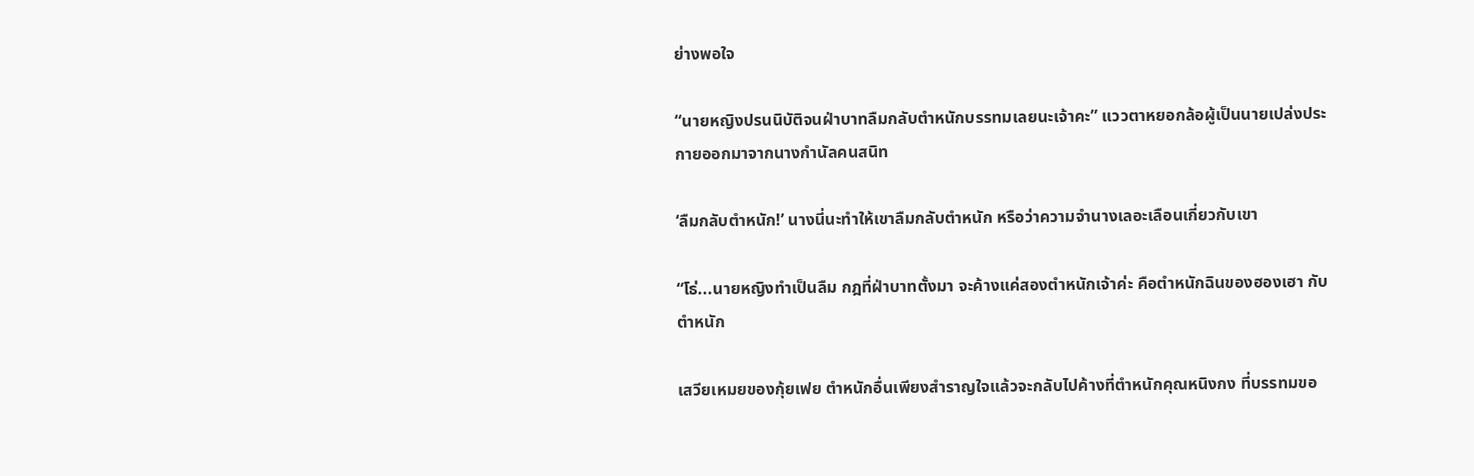ย่างพอใจ

“นายหญิงปรนนิบัติจนฝ่าบาทลืมกลับตำหนักบรรทมเลยนะเจ้าคะ” แววตาหยอกล้อผู้เป็นนายเปล่งประกายออกมาจากนางกำนัลคนสนิท

‘ลืมกลับตำหนัก!’ นางนี่นะทำให้เขาลืมกลับตำหนัก หรือว่าความจำนางเลอะเลือนเกี่ยวกับเขา

“โธ่...นายหญิงทำเป็นลืม กฎที่ฝ่าบาทตั้งมา จะค้างแค่สองตำหนักเจ้าค่ะ คือตำหนักฉินของฮองเฮา กับตำหนัก

เสวียเหมยของกุ้ยเฟย ตำหนักอื่นเพียงสำราญใจแล้วจะกลับไปค้างที่ตำหนักคุณหนิงกง ที่บรรทมขอ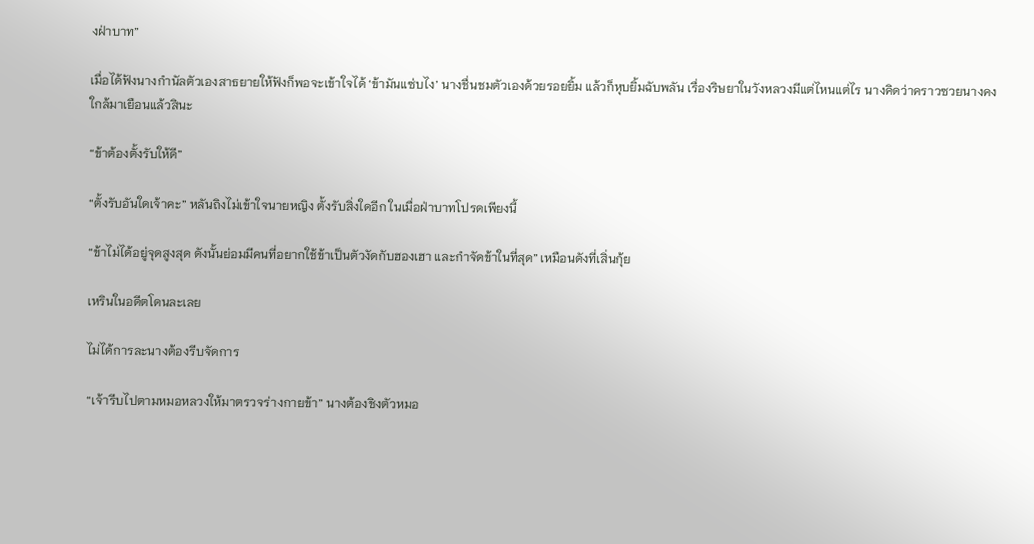งฝ่าบาท”

เมื่อได้ฟังนางกำนัลตัวเองสาธยายให้ฟังก็พอจะเข้าใจได้ ‘ข้ามันแซ่บไง’ นางชื่นชมตัวเองด้วยรอยยิ้ม แล้วก็หุบยิ้มฉับพลัน เรื่องริษยาในวังหลวงมีแต่ไหนแต่ไร นางคิดว่าคราวซวยนางคงใกล้มาเยือนแล้วสินะ

“ข้าต้องตั้งรับให้ดี”

“ตั้งรับอันใดเจ้าคะ” หลันถิงไม่เข้าใจนายหญิง ตั้งรับสิ่งใดอีก ในเมื่อฝ่าบาทโปรดเพียงนี้

“ข้าไม่ได้อยู่จุดสูงสุด ดังนั้นย่อมมีคนที่อยากใช้ข้าเป็นตัวงัดกับฮองเฮา และกำจัดข้าในที่สุด” เหมือนดังที่เสิ่นกุ้ย

เหรินในอดีตโดนละเลย

ไม่ได้การละนางต้องรีบจัดการ

“เจ้ารีบไปตามหมอหลวงให้มาตรวจร่างกายข้า” นางต้องชิงตัวหมอ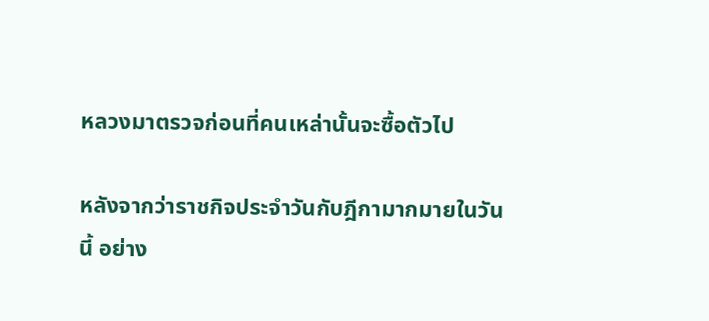หลวงมาตรวจก่อนที่คนเหล่านั้นจะซื้อตัวไป

หลังจากว่าราชกิจประจำวันกับฎีกามากมายในวันนี้ อย่าง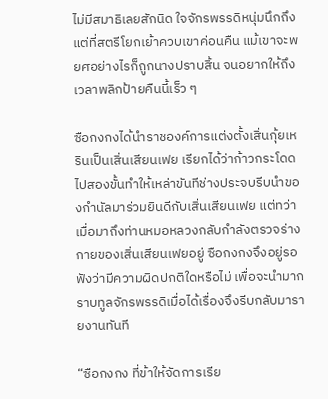ไม่มีสมาธิเลยสักนิด ใจจักรพรรดิหนุ่มนึกถึงแต่ที่สตรีโยกเย้าควบเขาค่อนคืน แม้เขาจะพยศอย่างไรก็ถูกนางปราบสิ้น จนอยากให้ถึงเวลาพลิกป้ายคืนนี้เร็ว ๆ

ซือกงกงได้นำราชองค์การแต่งตั้งเสิ่นกุ้ยเหรินเป็นเสิ่นเสียนเฟย เรียกได้ว่าก้าวกระโดดไปสองขั้นทำให้เหล่าขันทีช่างประจบรีบนำของกำนัลมาร่วมยินดีกับเสิ่นเสียนเฟย แต่ทว่าเมื่อมาถึงท่านหมอหลวงกลับกำลังตรวจร่างกายของเสิ่นเสียนเฟยอยู่ ซือกงกงจึงอยู่รอฟังว่ามีความผิดปกติใดหรือไม่ เพื่อจะนำมากราบทูลจักรพรรดิเมื่อได้เรื่องจึงรีบกลับมารายงานทันที

“ซือกงกง ที่ข้าให้จัดการเรีย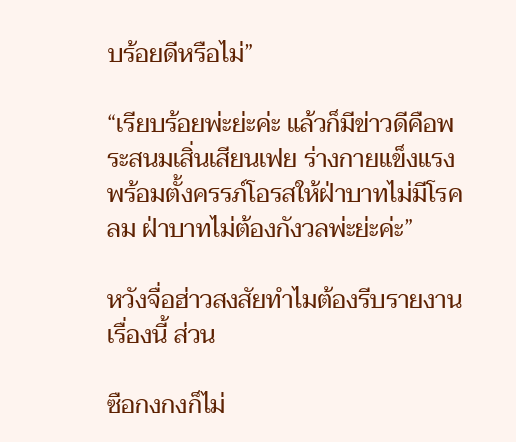บร้อยดีหรือไม่”

“เรียบร้อยพ่ะย่ะค่ะ แล้วก็มีข่าวดีคือพระสนมเสิ่นเสียนเฟย ร่างกายแข็งแรงพร้อมตั้งครรภ์โอรสให้ฝ่าบาทไม่มีโรคลม ฝ่าบาทไม่ต้องกังวลพ่ะย่ะค่ะ”

หวังจื่อฮ่าวสงสัยทำไมต้องรีบรายงานเรื่องนี้ ส่วน

ซือกงกงก็ไม่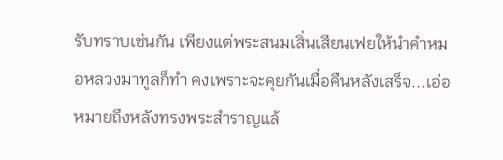รับทราบเช่นกัน เพียงแต่พระสนมเสิ่นเสียนเฟยให้นำคำหมอหลวงมาทูลก็ทำ คงเพราะจะคุยกันเมื่อคืนหลังเสร็จ...เอ่อหมายถึงหลังทรงพระสำราญแล้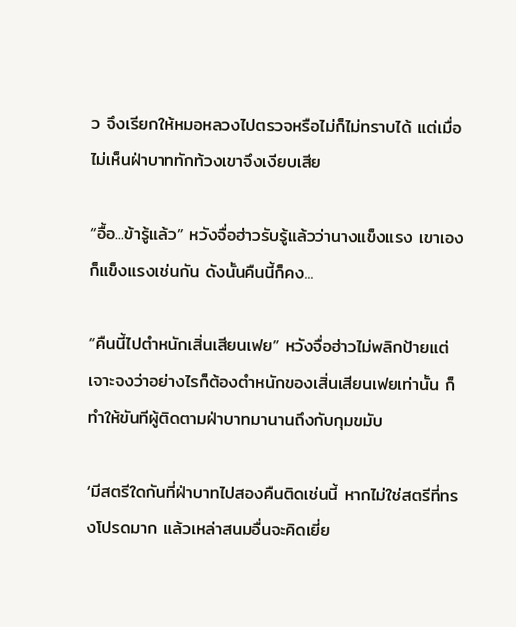ว จึงเรียกให้หมอหลวงไปตรวจหรือไม่ก็ไม่ทราบได้ แต่เมื่อไม่เห็นฝ่าบาททักท้วงเขาจึงเงียบเสีย

“อื้อ...ข้ารู้แล้ว” หวังจื่อฮ่าวรับรู้แล้วว่านางแข็งแรง เขาเองก็แข็งแรงเช่นกัน ดังนั้นคืนนี้ก็คง...

“คืนนี้ไปตำหนักเสิ่นเสียนเฟย” หวังจื่อฮ่าวไม่พลิกป้ายแต่เจาะจงว่าอย่างไรก็ต้องตำหนักของเสิ่นเสียนเฟยเท่านั้น ก็ทำให้ขันทีผู้ติดตามฝ่าบาทมานานถึงกับกุมขมับ

‘มีสตรีใดกันที่ฝ่าบาทไปสองคืนติดเช่นนี้ หากไม่ใช่สตรีที่ทรงโปรดมาก แล้วเหล่าสนมอื่นจะคิดเยี่ย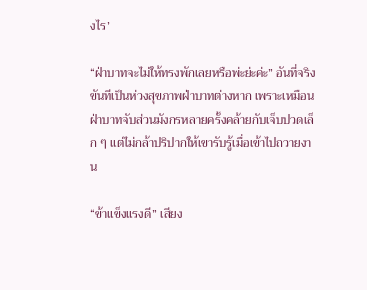งไร’

“ฝ่าบาทจะไม่ให้ทรงพักเลยหรือพ่ะย่ะค่ะ” อันที่จริงขันทีเป็นห่วงสุขภาพฝ่าบาทต่างหาก เพราะเหมือนฝ่าบาทจับส่วนมังกรหลายครั้งคล้ายกับเจ็บปวดเล็ก ๆ แต่ไม่กล้าปริปากให้เขารับรู้เมื่อเข้าไปถวายงาน

“ข้าแข็งแรงดี” เสียง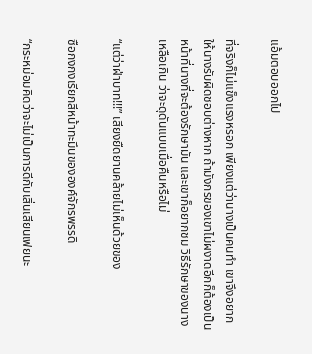แอ้มตอบออกไป

ที่จริงก็ไม่แข็งแรงหรอก เพียงแต่ว่านางเป็นคนทำ เขาจึงอยากให้นางรับผิดชอบต่างหาก ถ้ามังกรของเขาไม่ผงาดอีกก็ต้องเป็นหน้าที่นางที่จะต้องรักษามัน และเขาก็อยากชม วิธีรักษาของนางเหลือเกิน ว่าจะดุดันแบบเมื่อคืนหรือไม่

“แต่ว่าฝ่าบาท!!!” เสียงยืดยานคล้ายไม่เห็นด้วยของ

ซือกงกงเรียกสีหน้าทะมึนขององค์จักรพรรดิ

“กระหม่อมคิดว่าจะไม่เป็นการดีกับเสิ่นเสียนเฟยนะ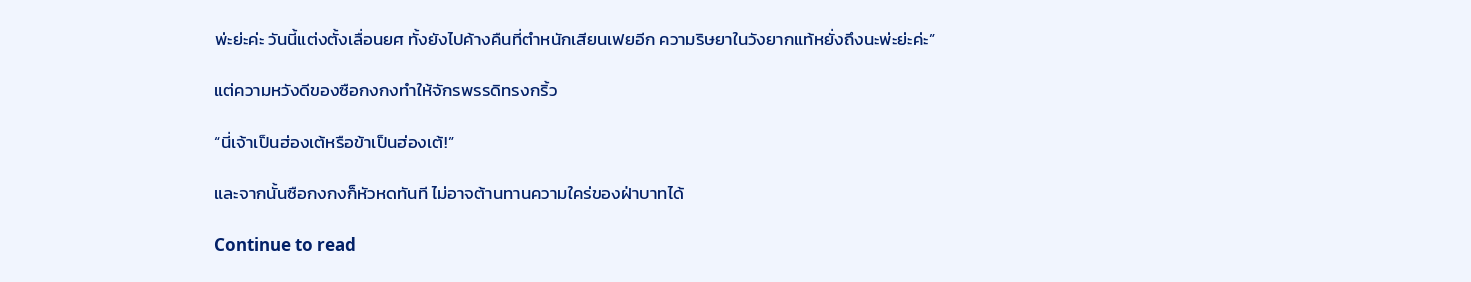พ่ะย่ะค่ะ วันนี้แต่งตั้งเลื่อนยศ ทั้งยังไปค้างคืนที่ตำหนักเสียนเฟยอีก ความริษยาในวังยากแท้หยั่งถึงนะพ่ะย่ะค่ะ”

แต่ความหวังดีของซือกงกงทำให้จักรพรรดิทรงกริ้ว

“นี่เจ้าเป็นฮ่องเต้หรือข้าเป็นฮ่องเต้!”

และจากนั้นซือกงกงก็หัวหดทันที ไม่อาจต้านทานความใคร่ของฝ่าบาทได้

Continue to read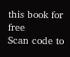this book for free
Scan code to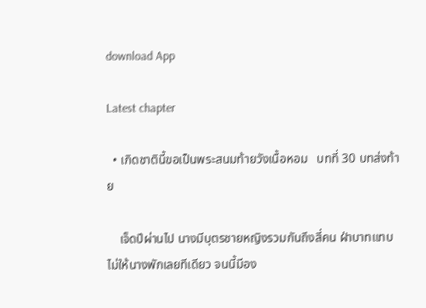download App

Latest chapter

  • เกิดชาตินี้ขอเป็นพระสนมท้ายวังเนื้อหอม   บทที่ 30 บทส่งท้าย

    เจ็ดปีผ่านไป นางมีบุตรชายหญิงรวมกันถึงสี่คน ฝ่าบาทแทบไม่ให้นางพักเลยทีเดียว จนนี้มีอง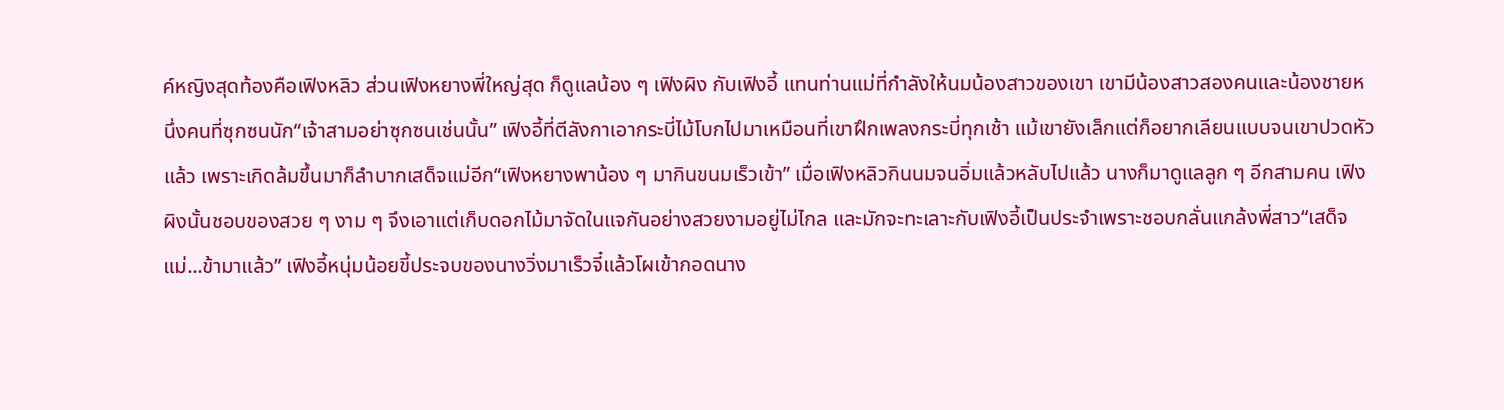ค์หญิงสุดท้องคือเฟิงหลิว ส่วนเฟิงหยางพี่ใหญ่สุด ก็ดูแลน้อง ๆ เฟิงผิง กับเฟิงอี้ แทนท่านแม่ที่กำลังให้นมน้องสาวของเขา เขามีน้องสาวสองคนและน้องชายหนึ่งคนที่ซุกซนนัก“เจ้าสามอย่าซุกซนเช่นนั้น” เฟิงอี้ที่ตีลังกาเอากระบี่ไม้โบกไปมาเหมือนที่เขาฝึกเพลงกระบี่ทุกเช้า แม้เขายังเล็กแต่ก็อยากเลียนแบบจนเขาปวดหัวแล้ว เพราะเกิดล้มขึ้นมาก็ลำบากเสด็จแม่อีก“เฟิงหยางพาน้อง ๆ มากินขนมเร็วเข้า” เมื่อเฟิงหลิวกินนมจนอิ่มแล้วหลับไปแล้ว นางก็มาดูแลลูก ๆ อีกสามคน เฟิงผิงนั้นชอบของสวย ๆ งาม ๆ จึงเอาแต่เก็บดอกไม้มาจัดในแจกันอย่างสวยงามอยู่ไม่ไกล และมักจะทะเลาะกับเฟิงอี้เป็นประจำเพราะชอบกลั่นแกล้งพี่สาว“เสด็จแม่...ข้ามาแล้ว” เฟิงอี้หนุ่มน้อยขี้ประจบของนางวิ่งมาเร็วจี๋แล้วโผเข้ากอดนาง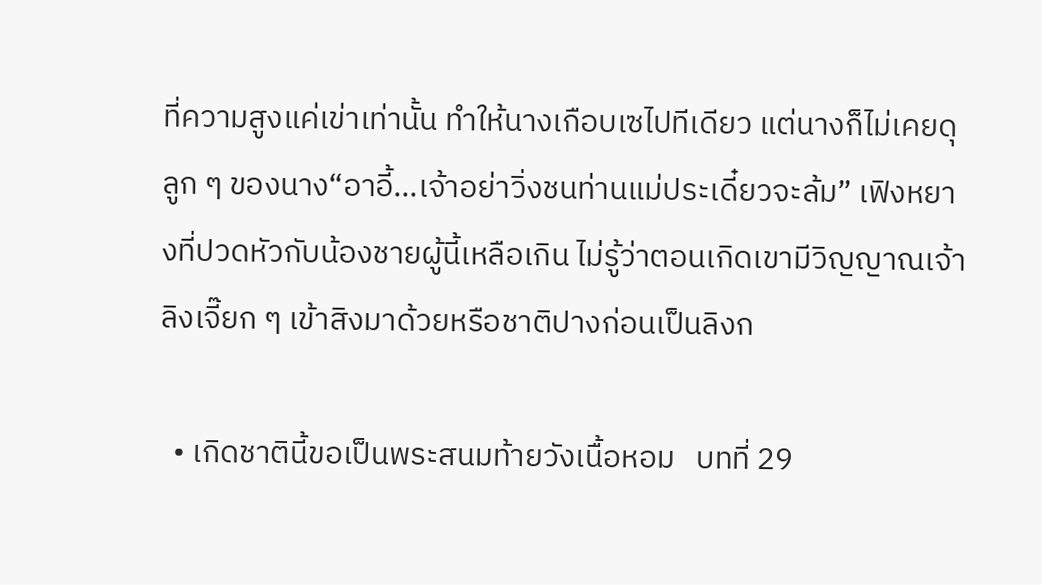ที่ความสูงแค่เข่าเท่านั้น ทำให้นางเกือบเซไปทีเดียว แต่นางก็ไม่เคยดุลูก ๆ ของนาง“อาอี้...เจ้าอย่าวิ่งชนท่านแม่ประเดี๋ยวจะล้ม” เฟิงหยางที่ปวดหัวกับน้องชายผู้นี้เหลือเกิน ไม่รู้ว่าตอนเกิดเขามีวิญญาณเจ้าลิงเจี๊ยก ๆ เข้าสิงมาด้วยหรือชาติปางก่อนเป็นลิงก

  • เกิดชาตินี้ขอเป็นพระสนมท้ายวังเนื้อหอม   บทที่ 29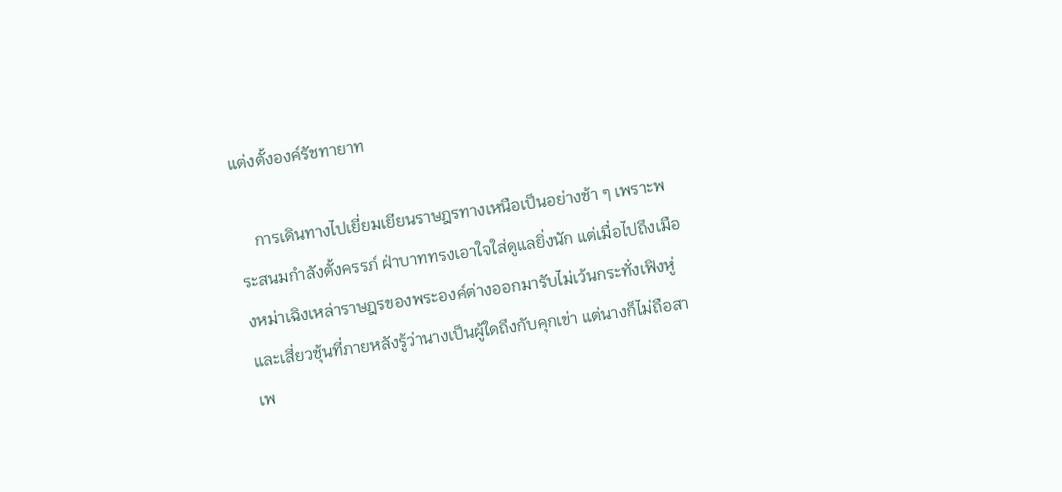แต่งตั้งองค์รัชทายาท

    การเดินทางไปเยี่ยมเยียนราษฎรทางเหนือเป็นอย่างช้า ๆ เพราะพระสนมกำลังตั้งครรภ์ ฝ่าบาททรงเอาใจใส่ดูแลยิ่งนัก แต่เมื่อไปถึงเมืองหม่าเฉิงเหล่าราษฎรของพระองค์ต่างออกมารับไม่เว้นกระทั่งเฟิงหู่และเสี่ยวชุ้นที่ภายหลังรู้ว่านางเป็นผู้ใดถึงกับคุกเข่า แต่นางก็ไม่ถือสาเพ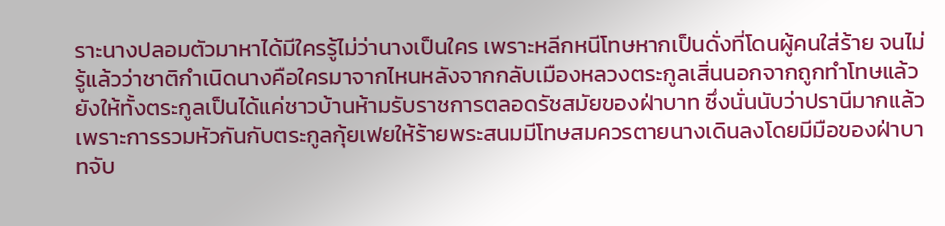ราะนางปลอมตัวมาหาได้มีใครรู้ไม่ว่านางเป็นใคร เพราะหลีกหนีโทษหากเป็นดั่งที่โดนผู้คนใส่ร้าย จนไม่รู้แล้วว่าชาติกำเนิดนางคือใครมาจากไหนหลังจากกลับเมืองหลวงตระกูลเสิ่นนอกจากถูกทำโทษแล้วยังให้ทั้งตระกูลเป็นได้แค่ชาวบ้านห้ามรับราชการตลอดรัชสมัยของฝ่าบาท ซึ่งนั่นนับว่าปรานีมากแล้ว เพราะการรวมหัวกันกับตระกูลกุ้ยเฟยให้ร้ายพระสนมมีโทษสมควรตายนางเดินลงโดยมีมือของฝ่าบาทจับ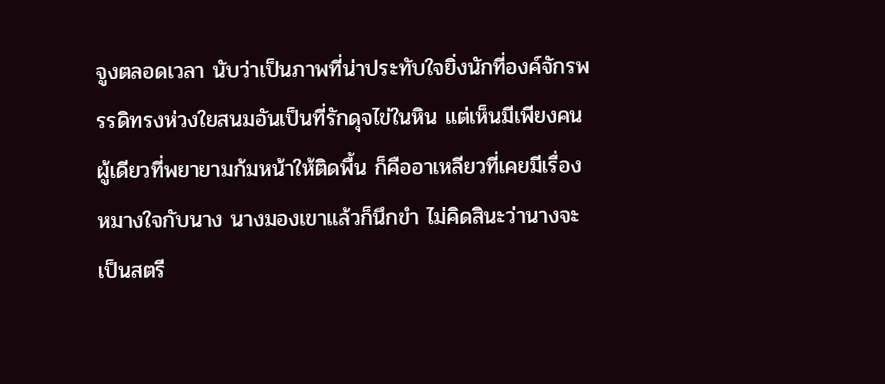จูงตลอดเวลา นับว่าเป็นภาพที่น่าประทับใจยิ่งนักที่องค์จักรพรรดิทรงห่วงใยสนมอันเป็นที่รักดุจไข่ในหิน แต่เห็นมีเพียงคนผู้เดียวที่พยายามก้มหน้าให้ติดพื้น ก็คืออาเหลียวที่เคยมีเรื่องหมางใจกับนาง นางมองเขาแล้วก็นึกขำ ไม่คิดสินะว่านางจะเป็นสตรี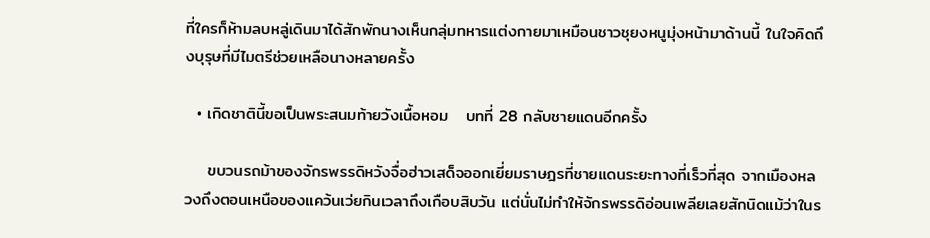ที่ใครก็ห้ามลบหลู่เดินมาได้สักพักนางเห็นกลุ่มทหารแต่งกายมาเหมือนชาวชุยงหนูมุ่งหน้ามาด้านนี้ ในใจคิดถึงบุรุษที่มีไมตรีช่วยเหลือนางหลายครั้ง

  • เกิดชาตินี้ขอเป็นพระสนมท้ายวังเนื้อหอม   บทที่ 28 กลับชายแดนอีกครั้ง

    ขบวนรถม้าของจักรพรรดิหวังจื่อฮ่าวเสด็จออกเยี่ยมราษฎรที่ชายแดนระยะทางที่เร็วที่สุด จากเมืองหลวงถึงตอนเหนือของแคว้นเว่ยกินเวลาถึงเกือบสิบวัน แต่นั่นไม่ทำให้จักรพรรดิอ่อนเพลียเลยสักนิดแม้ว่าในร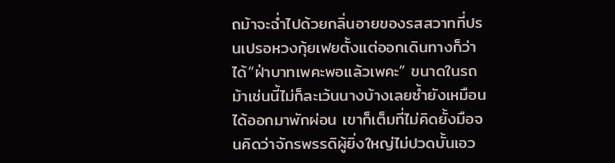ถม้าจะฉ่ำไปด้วยกลิ่นอายของรสสวาทที่ปรนเปรอหวงกุ้ยเฟยตั้งแต่ออกเดินทางก็ว่าได้“ฝ่าบาทเพคะพอแล้วเพคะ” ขนาดในรถม้าเช่นนี้ไม่ก็ละเว้นนางบ้างเลยซ้ำยังเหมือนได้ออกมาพักผ่อน เขาก็เต็มที่ไม่คิดยั้งมือจนคิดว่าจักรพรรดิผู้ยิ่งใหญ่ไม่ปวดบั้นเอว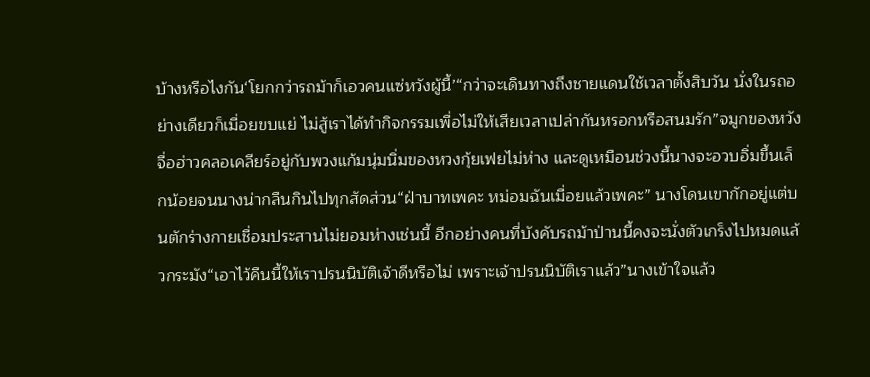บ้างหรือไงกัน‘โยกกว่ารถม้าก็เอวคนแซ่หวังผู้นี้’“กว่าจะเดินทางถึงชายแดนใช้เวลาตั้งสิบวัน นั่งในรถอย่างเดียวก็เมื่อยขบแย่ ไม่สู้เราได้ทำกิจกรรมเพื่อไม่ให้เสียเวลาเปล่ากันหรอกหรือสนมรัก”จมูกของหวังจื่อฮ่าวคลอเคลียร์อยู่กับพวงแก้มนุ่มนิ่มของหวงกุ้ยเฟยไม่ห่าง และดูเหมือนช่วงนี้นางจะอวบอิ่มขึ้นเล็กน้อยจนนางน่ากลืนกินไปทุกสัดส่วน“ฝ่าบาทเพคะ หม่อมฉันเมื่อยแล้วเพคะ” นางโดนเขากักอยู่แต่บนตักร่างกายเชื่อมประสานไม่ยอมห่างเช่นนี้ อีกอย่างคนที่บังคับรถม้าป่านนี้คงจะนั่งตัวเกร็งไปหมดแล้วกระมัง“เอาไว้คืนนี้ให้เราปรนนิบัติเจ้าดีหรือไม่ เพราะเจ้าปรนนิบัติเราแล้ว”นางเข้าใจแล้ว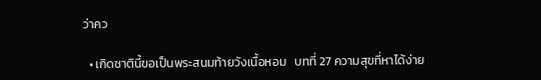ว่าคว

  • เกิดชาตินี้ขอเป็นพระสนมท้ายวังเนื้อหอม   บทที่ 27 ความสุขที่หาได้ง่าย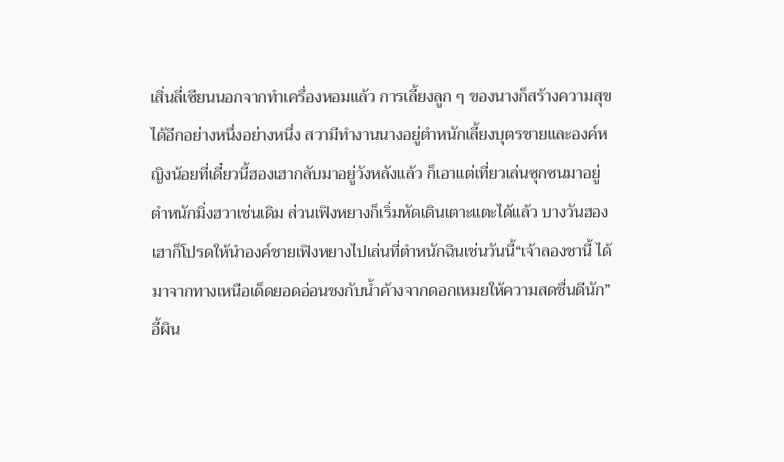เสิ่นลี่เซียนนอกจากทำเครื่องหอมแล้ว การเลี้ยงลูก ๆ ของนางก็สร้างความสุขได้อีกอย่างหนึ่งอย่างหนึ่ง สวามีทำงานนางอยู่ตำหนักเลี้ยงบุตรชายและองค์หญิงน้อยที่เดี๋ยวนี้ฮองเฮากลับมาอยู่วังหลังแล้ว ก็เอาแต่เที่ยวเล่นซุกซนมาอยู่ตำหนักมิ่งฮวาเช่นเดิม ส่วนเฟิงหยางก็เริ่มหัดเดินเตาะแตะได้แล้ว บางวันฮองเฮาก็โปรดให้นำองค์ชายเฟิงหยางไปเล่นที่ตำหนักฉินเช่นวันนี้“เจ้าลองชานี้ ได้มาจากทางเหนือเด็ดยอดอ่อนชงกับน้ำค้างจากดอกเหมยให้ความสดชื่นดีนัก” อี้ผิน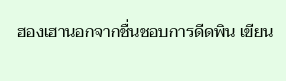ฮองเฮานอกจากชื่นชอบการดีดพิน เขียน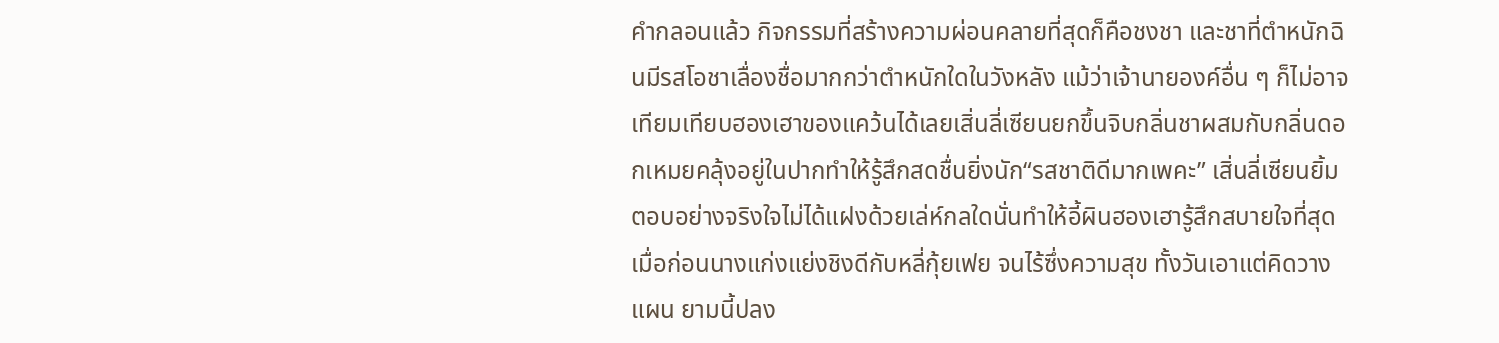คำกลอนแล้ว กิจกรรมที่สร้างความผ่อนคลายที่สุดก็คือชงชา และชาที่ตำหนักฉินมีรสโอชาเลื่องชื่อมากกว่าตำหนักใดในวังหลัง แม้ว่าเจ้านายองค์อื่น ๆ ก็ไม่อาจเทียมเทียบฮองเฮาของแคว้นได้เลยเสิ่นลี่เซียนยกขึ้นจิบกลิ่นชาผสมกับกลิ่นดอกเหมยคลุ้งอยู่ในปากทำให้รู้สึกสดชื่นยิ่งนัก“รสชาติดีมากเพคะ” เสิ่นลี่เซียนยิ้มตอบอย่างจริงใจไม่ได้แฝงด้วยเล่ห์กลใดนั่นทำให้อี้ผินฮองเฮารู้สึกสบายใจที่สุดเมื่อก่อนนางแก่งแย่งชิงดีกับหลี่กุ้ยเฟย จนไร้ซึ่งความสุข ทั้งวันเอาแต่คิดวางแผน ยามนี้ปลง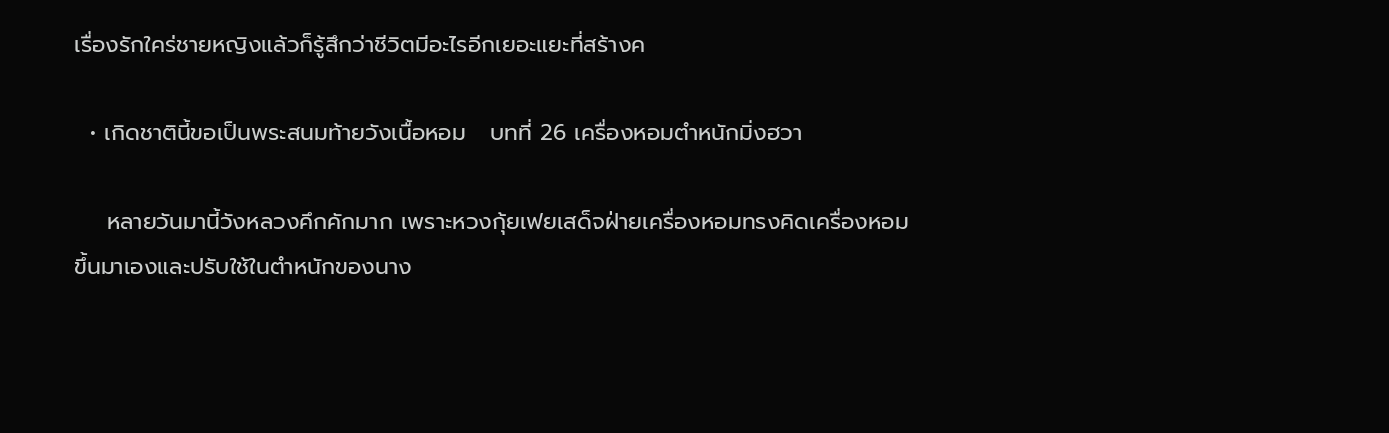เรื่องรักใคร่ชายหญิงแล้วก็รู้สึกว่าชีวิตมีอะไรอีกเยอะแยะที่สร้างค

  • เกิดชาตินี้ขอเป็นพระสนมท้ายวังเนื้อหอม   บทที่ 26 เครื่องหอมตำหนักมิ่งฮวา

    หลายวันมานี้วังหลวงคึกคักมาก เพราะหวงกุ้ยเฟยเสด็จฝ่ายเครื่องหอมทรงคิดเครื่องหอมขึ้นมาเองและปรับใช้ในตำหนักของนาง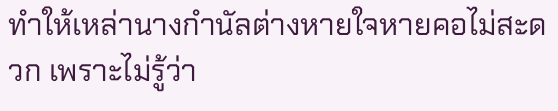ทำให้เหล่านางกำนัลต่างหายใจหายคอไม่สะดวก เพราะไม่รู้ว่า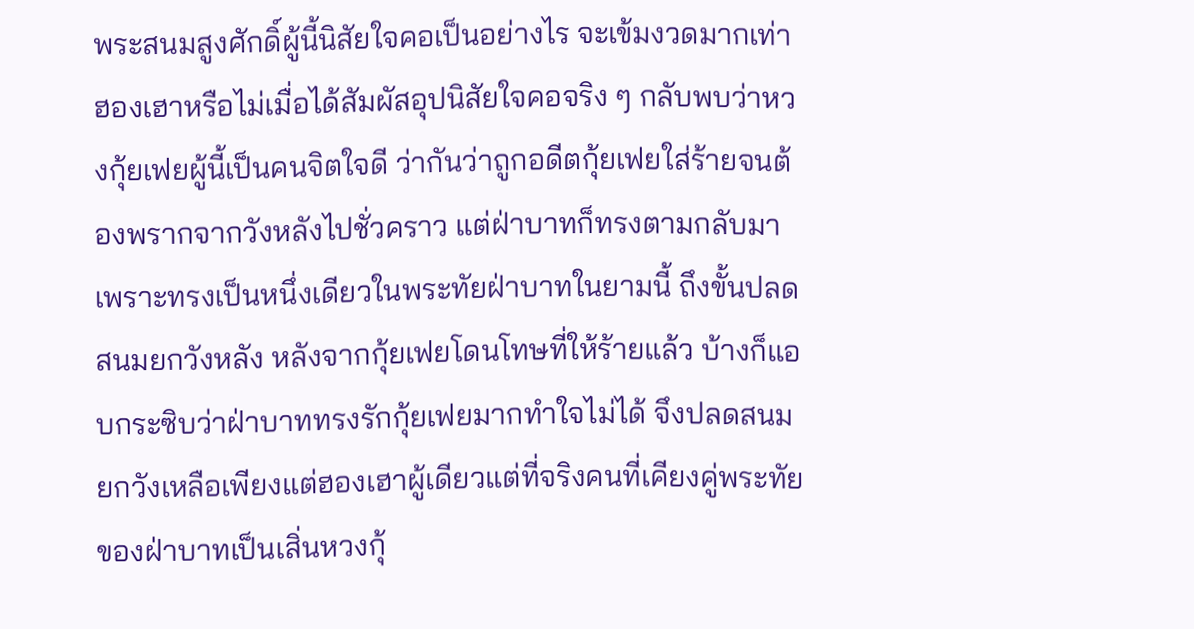พระสนมสูงศักดิ์ผู้นี้นิสัยใจคอเป็นอย่างไร จะเข้มงวดมากเท่าฮองเฮาหรือไม่เมื่อได้สัมผัสอุปนิสัยใจคอจริง ๆ กลับพบว่าหวงกุ้ยเฟยผู้นี้เป็นคนจิตใจดี ว่ากันว่าถูกอดีตกุ้ยเฟยใส่ร้ายจนต้องพรากจากวังหลังไปชั่วคราว แต่ฝ่าบาทก็ทรงตามกลับมาเพราะทรงเป็นหนึ่งเดียวในพระทัยฝ่าบาทในยามนี้ ถึงขั้นปลดสนมยกวังหลัง หลังจากกุ้ยเฟยโดนโทษที่ให้ร้ายแล้ว บ้างก็แอบกระซิบว่าฝ่าบาททรงรักกุ้ยเฟยมากทำใจไม่ได้ จึงปลดสนมยกวังเหลือเพียงแต่ฮองเฮาผู้เดียวแต่ที่จริงคนที่เคียงคู่พระทัยของฝ่าบาทเป็นเสิ่นหวงกุ้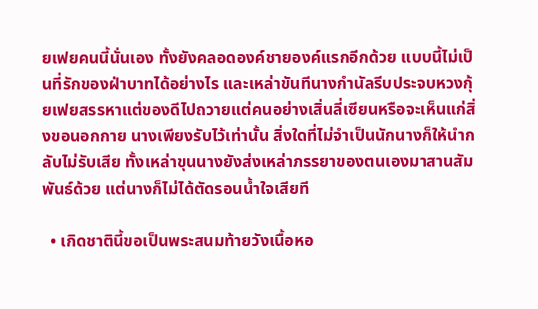ยเฟยคนนี้นั่นเอง ทั้งยังคลอดองค์ชายองค์แรกอีกด้วย แบบนี้ไม่เป็นที่รักของฝ่าบาทได้อย่างไร และเหล่าขันทีนางกำนัลรีบประจบหวงกุ้ยเฟยสรรหาแต่ของดีไปถวายแต่คนอย่างเสิ่นลี่เซียนหรือจะเห็นแก่สิ่งขอนอกกาย นางเพียงรับไว้เท่านั้น สิ่งใดที่ไม่จำเป็นนักนางก็ให้นำกลับไม่รับเสีย ทั้งเหล่าขุนนางยังส่งเหล่าภรรยาของตนเองมาสานสัมพันธ์ด้วย แต่นางก็ไม่ได้ตัดรอนน้ำใจเสียที

  • เกิดชาตินี้ขอเป็นพระสนมท้ายวังเนื้อหอ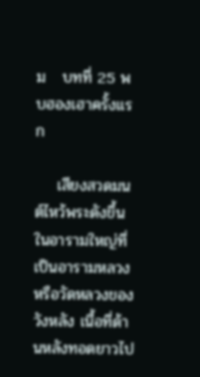ม   บทที่ 25 พบฮองเฮาครั้งแรก

    เสียงสวดมนต์ไหว้พระดังขึ้นในอารามใหญ่ที่เป็นอารามหลวงหรือวัดหลวงของวังหลัง เนื้อที่ด้านหลังทอดยาวไป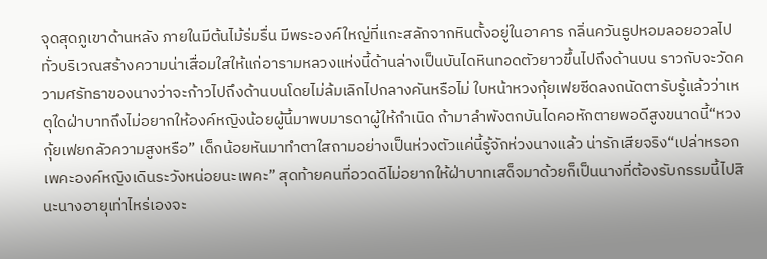จุดสุดภูเขาด้านหลัง ภายในมีต้นไม้ร่มรื่น มีพระองค์ใหญ่ที่แกะสลักจากหินตั้งอยู่ในอาคาร กลิ่นควันธูปหอมลอยอวลไปทั่วบริเวณสร้างความน่าเสื่อมใสให้แก่อารามหลวงแห่งนี้ด้านล่างเป็นบันไดหินทอดตัวยาวขึ้นไปถึงด้านบน ราวกับจะวัดความศรัทธาของนางว่าจะก้าวไปถึงด้านบนโดยไม่ล้มเลิกไปกลางคันหรือไม่ ใบหน้าหวงกุ้ยเฟยซีดลงถนัดตารับรู้แล้วว่าเหตุใดฝ่าบาทถึงไม่อยากให้องค์หญิงน้อยผู้นี้มาพบมารดาผู้ให้กำเนิด ถ้ามาลำพังตกบันไดคอหักตายพอดีสูงขนาดนี้“หวงกุ้ยเฟยกลัวความสูงหรือ” เด็กน้อยหันมาทำตาใสถามอย่างเป็นห่วงตัวแค่นี้รู้จักห่วงนางแล้ว น่ารักเสียจริง“เปล่าหรอกเพคะองค์หญิงเดินระวังหน่อยนะเพคะ” สุดท้ายคนที่อวดดีไม่อยากให้ฝ่าบาทเสด็จมาด้วยก็เป็นนางที่ต้องรับกรรมนี้ไปสินะนางอายุเท่าไหร่เองจะ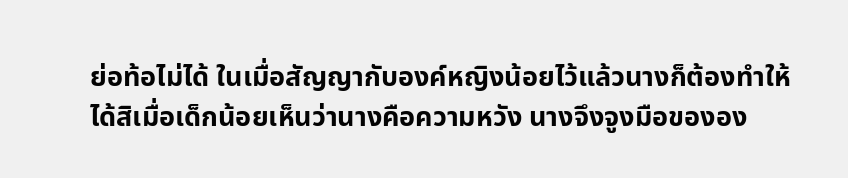ย่อท้อไม่ได้ ในเมื่อสัญญากับองค์หญิงน้อยไว้แล้วนางก็ต้องทำให้ได้สิเมื่อเด็กน้อยเห็นว่านางคือความหวัง นางจึงจูงมือขององ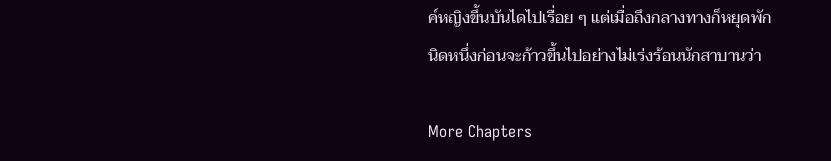ค์หญิงขึ้นบันไดไปเรื่อย ๆ แต่เมื่อถึงกลางทางก็หยุดพักนิดหนึ่งก่อนจะก้าวขึ้นไปอย่างไม่เร่งร้อนนักสาบานว่า

More Chapters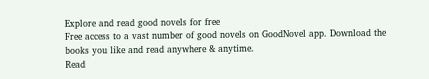Explore and read good novels for free
Free access to a vast number of good novels on GoodNovel app. Download the books you like and read anywhere & anytime.
Read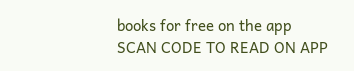books for free on the app
SCAN CODE TO READ ON APP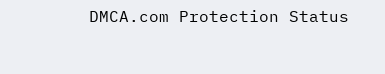DMCA.com Protection Status